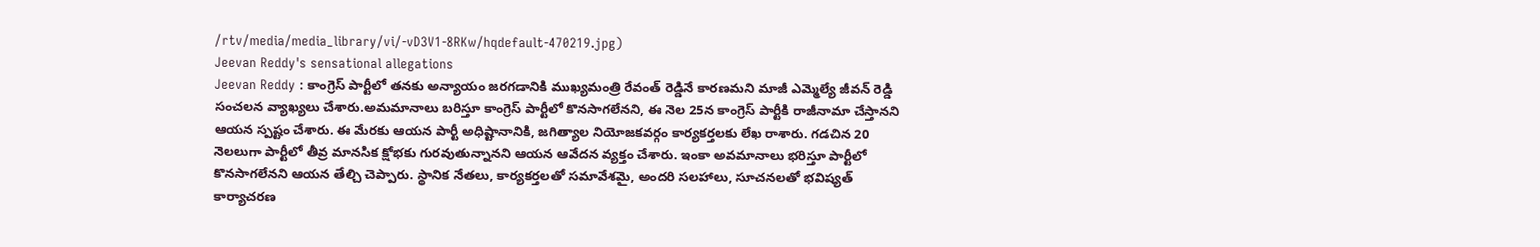/rtv/media/media_library/vi/-vD3V1-8RKw/hqdefault-470219.jpg)
Jeevan Reddy's sensational allegations
Jeevan Reddy : కాంగ్రెస్ పార్టీలో తనకు అన్యాయం జరగడానికి ముఖ్యమంత్రి రేవంత్ రెడ్డినే కారణమని మాజీ ఎమ్మెల్యే జీవన్ రెడ్డి సంచలన వ్యాఖ్యలు చేశారు.అమమానాలు బరిస్తూ కాంగ్రెస్ పార్టీలో కొనసాగలేనని, ఈ నెల 25న కాంగ్రెస్ పార్టీకి రాజీనామా చేస్తానని ఆయన స్పష్టం చేశారు. ఈ మేరకు ఆయన పార్టీ అధిష్టానానికి, జగిత్యాల నియోజకవర్గం కార్యకర్తలకు లేఖ రాశారు. గడచిన 20 నెలలుగా పార్టీలో తీవ్ర మానసిక క్షోభకు గురవుతున్నానని ఆయన ఆవేదన వ్యక్తం చేశారు. ఇంకా అవమానాలు భరిస్తూ పార్టీలో కొనసాగలేనని ఆయన తేల్చి చెప్పారు. స్థానిక నేతలు, కార్యకర్తలతో సమావేశమై, అందరి సలహాలు, సూచనలతో భవిష్యత్ కార్యాచరణ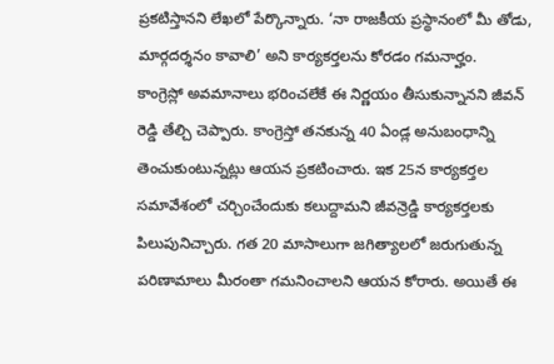ప్రకటిస్తానని లేఖలో పేర్కొన్నారు. ‘నా రాజకీయ ప్రస్థానంలో మీ తోడు, మార్గదర్శనం కావాలి’ అని కార్యకర్తలను కోరడం గమనార్హం.
కాంగ్రెస్లో అవమానాలు భరించలేకే ఈ నిర్ణయం తీసుకున్నానని జీవన్ రెడ్డి తేల్చి చెప్పారు. కాంగ్రెస్తో తనకున్న 40 ఏండ్ల అనుబంధాన్ని తెంచుకుంటున్నట్లు ఆయన ప్రకటించారు. ఇక 25న కార్యకర్తల సమావేశంలో చర్చించేందుకు కలుద్దామని జీవన్రెడ్డి కార్యకర్తలకు పిలుపునిచ్చారు. గత 20 మాసాలుగా జగిత్యాలలో జరుగుతున్న పరిణామాలు మీరంతా గమనించాలని ఆయన కోరారు. అయితే ఈ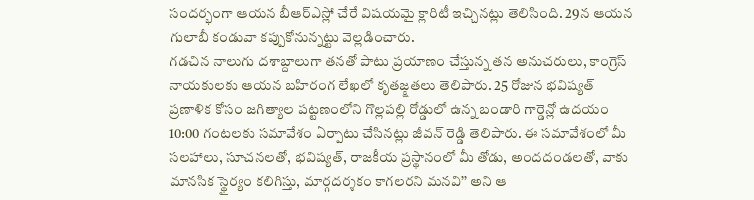సందర్భంగా ఆయన బీఆర్ఎస్లో చేరే విషయమై క్లారిటీ ఇచ్చినట్లు తెలిసింది. 29న ఆయన గులాబీ కండువా కప్పుకోనున్నట్టు వెల్లడించారు.
గడచిన నాలుగు దశాబ్దాలుగా తనతో పాటు ప్రయాణం చేస్తున్న తన అనుచరులు, కాంగ్రెస్ నాయకులకు ఆయన బహిరంగ లేఖలో కృతజ్క్షతలు తెలిపారు. 25 రోజున భవిష్యత్ ప్రణాళిక కోసం జగిత్యాల పట్టణంలోని గొల్లపల్లి రోడ్డులో ఉన్న బండారి గార్డెన్లో ఉదయం 10:00 గంటలకు సమావేశం ఏర్పాటు చేసినట్లు జీవన్ రెడ్డి తెలిపారు. ఈ సమావేశంలో మీ సలహాలు, సూచనలతో, భవిష్యత్, రాజకీయ ప్రస్థానంలో మీ తోడు, అందదండలతో, వాకు మానసిక స్థైర్యం కలిగిస్తు, మార్గదర్శకం కాగలరని మనవి’’ అని ఆ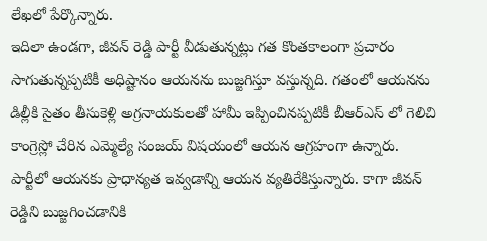లేఖలో పేర్కొన్నారు.
ఇదిలా ఉండగా, జీవన్ రెడ్డి పార్టీ వీడుతున్నట్లు గత కొంతకాలంగా ప్రచారం సాగుతున్నప్పటికీ అధిష్టానం ఆయనను బుజ్జగిస్తూ వస్తున్నది. గతంలో ఆయనను డిల్లీకి సైతం తీసుకెళ్లి అగ్రనాయకులతో హామీ ఇప్పించినప్పటికీ బీఆర్ఎస్ లో గెలిచి కాంగ్రెస్లో చేరిన ఎమ్మెల్యే సంజయ్ విషయంలో ఆయన ఆగ్రహంగా ఉన్నారు. పార్టీలో ఆయనకు ప్రాధాన్యత ఇవ్వడాన్ని ఆయన వ్యతిరేకిస్తున్నారు. కాగా జీవన్ రెడ్డిని బుజ్జగించడానికి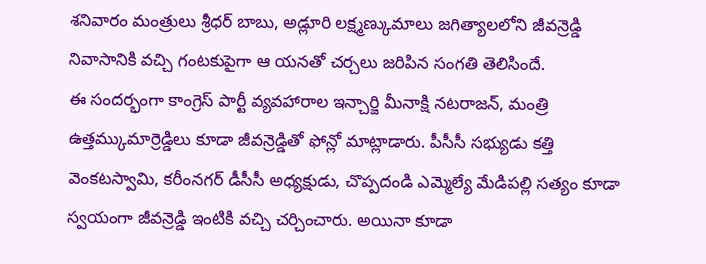శనివారం మంత్రులు శ్రీధర్ బాబు, అడ్లూరి లక్ష్మణ్కుమాలు జగిత్యాలలోని జీవన్రెడ్డి నివాసానికి వచ్చి గంటకుపైగా ఆ యనతో చర్చలు జరిపిన సంగతి తెలిసిందే.
ఈ సందర్భంగా కాంగ్రెస్ పార్టీ వ్యవహారాల ఇన్చార్జి మీనాక్షి నటరాజన్, మంత్రి ఉత్తమ్కుమార్రెడ్డిలు కూడా జీవన్రెడ్డితో ఫోన్లో మాట్లాడారు. పీసీసీ సభ్యుడు కత్తి వెంకటస్వామి, కరీంనగర్ డీసీసీ అధ్యక్షుడు, చొప్పదండి ఎమ్మెల్యే మేడిపల్లి సత్యం కూడా స్వయంగా జీవన్రెడ్డి ఇంటికి వచ్చి చర్చించారు. అయినా కూడా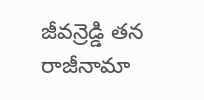జీవన్రెడ్డి తన రాజీనామా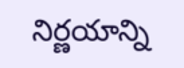నిర్ణయాన్ని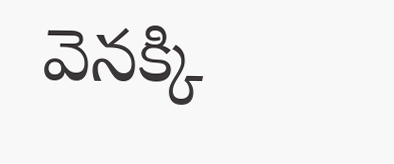వెనక్కి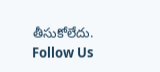తీసుకోలేదు.
Follow Us